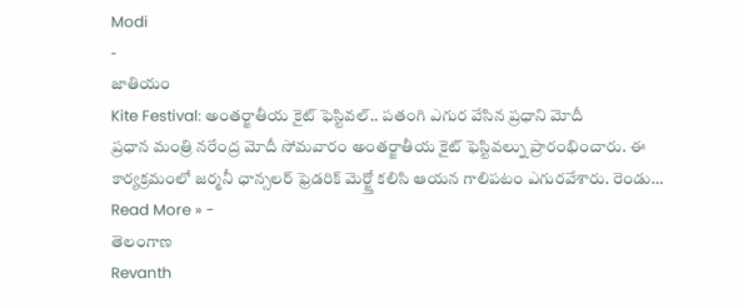Modi
-
జాతియం
Kite Festival: అంతర్జాతీయ కైట్ ఫెస్టివల్.. పతంగి ఎగుర వేసిన ప్రధాని మోదీ
ప్రధాన మంత్రి నరేంద్ర మోదీ సోమవారం అంతర్జాతీయ కైట్ ఫెస్టివల్ను ప్రారంభించారు. ఈ కార్యక్రమంలో జర్మనీ ఛాన్సలర్ ఫ్రెడరిక్ మెర్జ్తో కలిసి ఆయన గాలిపటం ఎగురవేశారు. రెండు…
Read More » -
తెలంగాణ
Revanth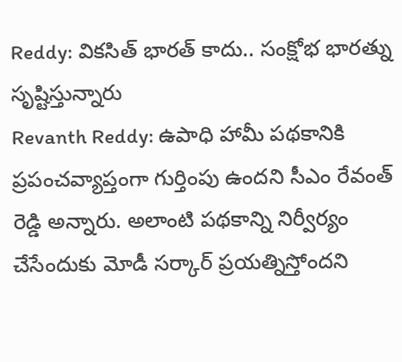Reddy: వికసిత్ భారత్ కాదు.. సంక్షోభ భారత్ను సృష్టిస్తున్నారు
Revanth Reddy: ఉపాధి హామీ పథకానికి ప్రపంచవ్యాప్తంగా గుర్తింపు ఉందని సీఎం రేవంత్ రెడ్డి అన్నారు. అలాంటి పథకాన్ని నిర్వీర్యం చేసేందుకు మోడీ సర్కార్ ప్రయత్నిస్తోందని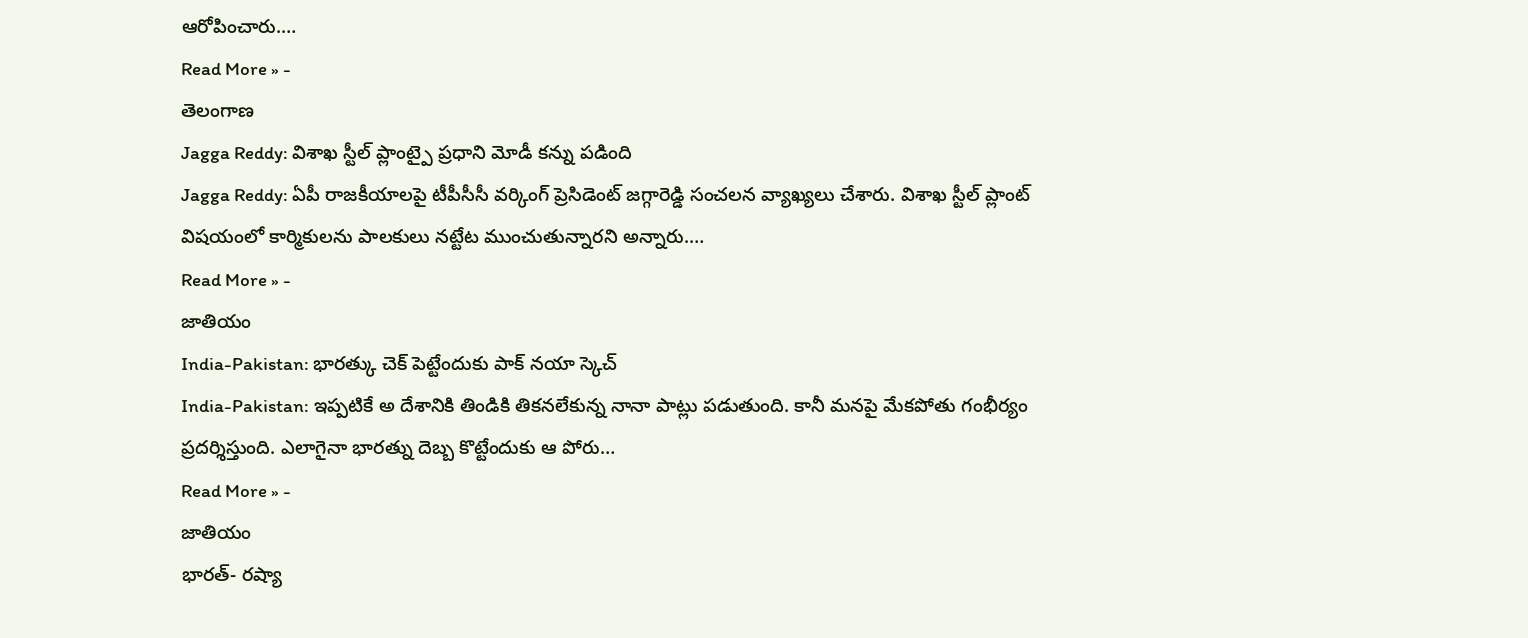ఆరోపించారు.…
Read More » -
తెలంగాణ
Jagga Reddy: విశాఖ స్టీల్ ప్లాంట్పై ప్రధాని మోడీ కన్ను పడింది
Jagga Reddy: ఏపీ రాజకీయాలపై టీపీసీసీ వర్కింగ్ ప్రెసిడెంట్ జగ్గారెడ్డి సంచలన వ్యాఖ్యలు చేశారు. విశాఖ స్టీల్ ప్లాంట్ విషయంలో కార్మికులను పాలకులు నట్టేట ముంచుతున్నారని అన్నారు.…
Read More » -
జాతియం
India-Pakistan: భారత్కు చెక్ పెట్టేందుకు పాక్ నయా స్కెచ్
India-Pakistan: ఇప్పటికే అ దేశానికి తిండికి తికనలేకున్న నానా పాట్లు పడుతుంది. కానీ మనపై మేకపోతు గంభీర్యం ప్రదర్శిస్తుంది. ఎలాగైనా భారత్ను దెబ్బ కొట్టేందుకు ఆ పోరు…
Read More » -
జాతియం
భారత్- రష్యా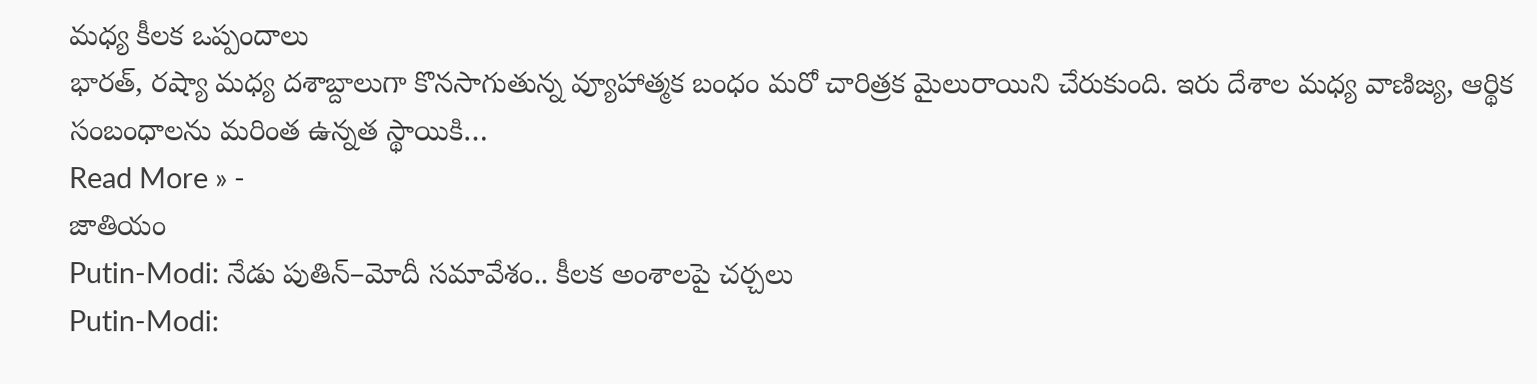మధ్య కీలక ఒప్పందాలు
భారత్, రష్యా మధ్య దశాబ్దాలుగా కొనసాగుతున్న వ్యూహాత్మక బంధం మరో చారిత్రక మైలురాయిని చేరుకుంది. ఇరు దేశాల మధ్య వాణిజ్య, ఆర్థిక సంబంధాలను మరింత ఉన్నత స్థాయికి…
Read More » -
జాతియం
Putin-Modi: నేడు పుతిన్–మోదీ సమావేశం.. కీలక అంశాలపై చర్చలు
Putin-Modi: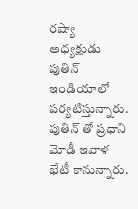రష్యా అధ్యక్షుడు పుతిన్ ఇండియాలో పర్యటిస్తున్నారు. పుతిన్ తో ప్రధాని మోడీ ఇవాళ భేటీ కానున్నారు.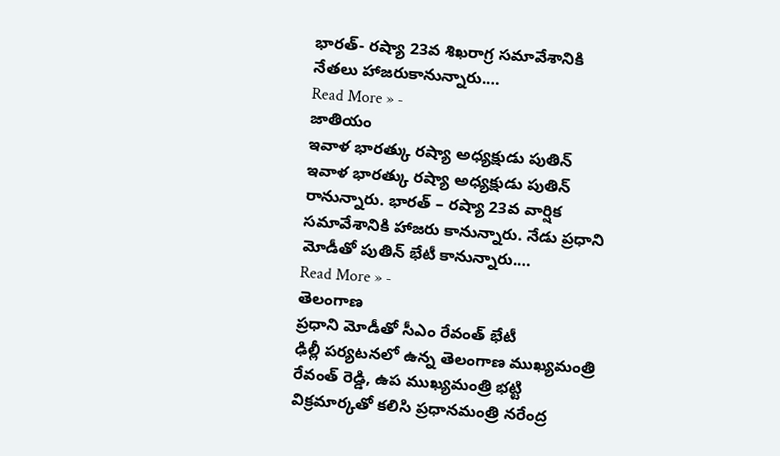భారత్- రష్యా 23వ శిఖరాగ్ర సమావేశానికి నేతలు హాజరుకానున్నారు.…
Read More » -
జాతియం
ఇవాళ భారత్కు రష్యా అధ్యక్షుడు పుతిన్
ఇవాళ భారత్కు రష్యా అధ్యక్షుడు పుతిన్ రానున్నారు. భారత్ – రష్యా 23వ వార్షిక సమావేశానికి హాజరు కానున్నారు. నేడు ప్రధాని మోడీతో పుతిన్ భేటీ కానున్నారు.…
Read More » -
తెలంగాణ
ప్రధాని మోడీతో సీఎం రేవంత్ భేటీ
ఢిల్లీ పర్యటనలో ఉన్న తెలంగాణ ముఖ్యమంత్రి రేవంత్ రెడ్డి, ఉప ముఖ్యమంత్రి భట్టి విక్రమార్కతో కలిసి ప్రధానమంత్రి నరేంద్ర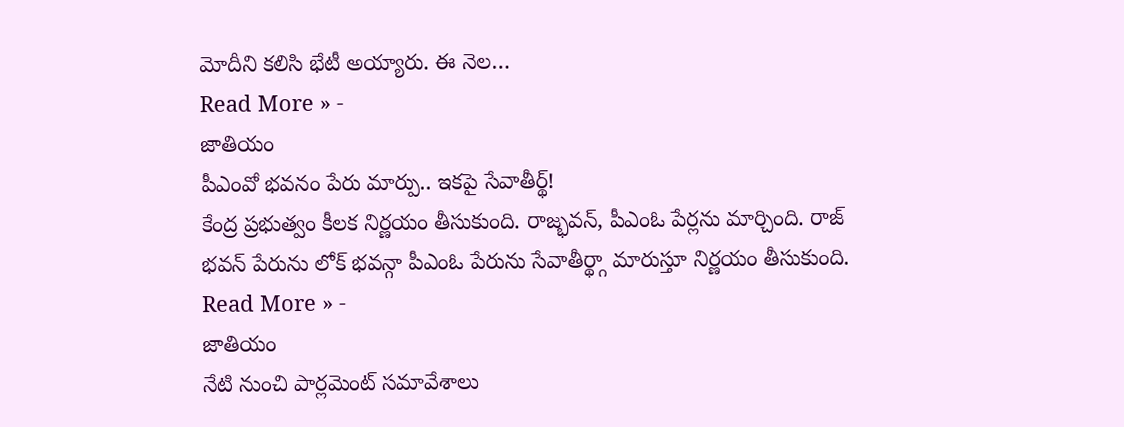మోదీని కలిసి భేటీ అయ్యారు. ఈ నెల…
Read More » -
జాతియం
పీఎంవో భవనం పేరు మార్పు.. ఇకపై సేవాతీర్థ్!
కేంద్ర ప్రభుత్వం కీలక నిర్ణయం తీసుకుంది. రాజ్భవన్, పీఎంఓ పేర్లను మార్చింది. రాజ్ భవన్ పేరును లోక్ భవన్గా పీఎంఓ పేరును సేవాతీర్థ్గా మారుస్తూ నిర్ణయం తీసుకుంది.
Read More » -
జాతియం
నేటి నుంచి పార్లమెంట్ సమావేశాలు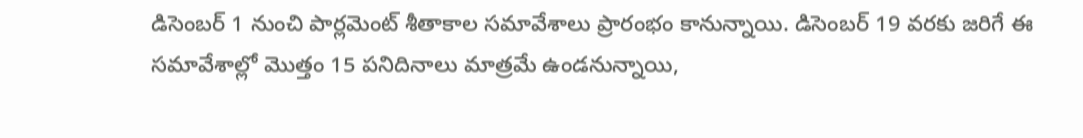డిసెంబర్ 1 నుంచి పార్లమెంట్ శీతాకాల సమావేశాలు ప్రారంభం కానున్నాయి. డిసెంబర్ 19 వరకు జరిగే ఈ సమావేశాల్లో మొత్తం 15 పనిదినాలు మాత్రమే ఉండనున్నాయి,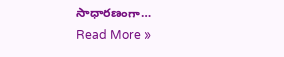సాధారణంగా…
Read More »